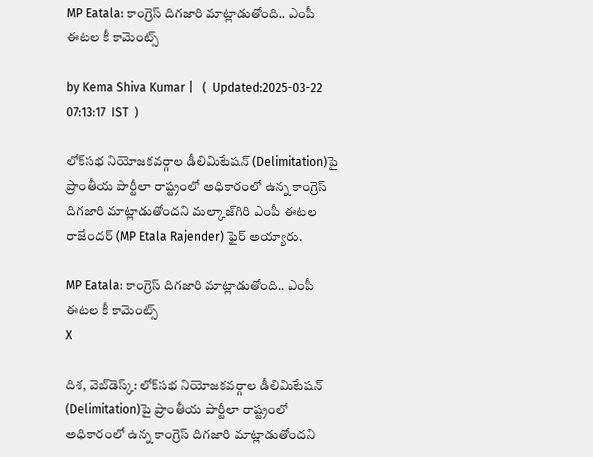MP Eatala: కాంగ్రెస్ దిగజారి మాట్లాడుతోంది.. ఎంపీ ఈటల కీ కామెంట్స్

by Kema Shiva Kumar |   (  Updated:2025-03-22 07:13:17  IST  )

లోక్‌సభ నియోజకవర్గాల డీలిమిటేషన్‌ (Delimitation)పై ప్రాంతీయ పార్టీలా రాష్ట్రంలో అధికారంలో ఉన్న కాంగ్రెస్ దిగజారి మాట్లాడుతోందని మల్కాజ్‌గిరి ఎంపీ ఈటల రాజేందర్ (MP Etala Rajender) ఫైర్ అయ్యారు.

MP Eatala: కాంగ్రెస్ దిగజారి మాట్లాడుతోంది.. ఎంపీ ఈటల కీ కామెంట్స్
X

దిశ, వెబ్‌డెస్క్: లోక్‌సభ నియోజకవర్గాల డీలిమిటేషన్‌ (Delimitation)పై ప్రాంతీయ పార్టీలా రాష్ట్రంలో అధికారంలో ఉన్న కాంగ్రెస్ దిగజారి మాట్లాడుతోందని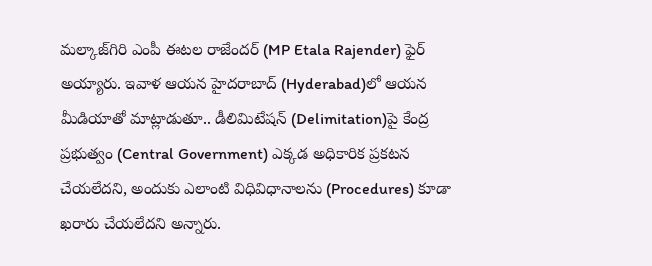మల్కాజ్‌గిరి ఎంపీ ఈటల రాజేందర్ (MP Etala Rajender) ఫైర్ అయ్యారు. ఇవాళ ఆయన హైదరాబాద్‌ (Hyderabad)లో ఆయన మీడియాతో మాట్లాడుతూ.. డీలిమిటేషన్‌ (Delimitation)పై కేంద్ర ప్రభుత్వం (Central Government) ఎక్కడ అధికారిక ప్రకటన చేయలేదని, అందుకు ఎలాంటి విధివిధానాలను (Procedures) కూడా ఖరారు చేయలేదని అన్నారు.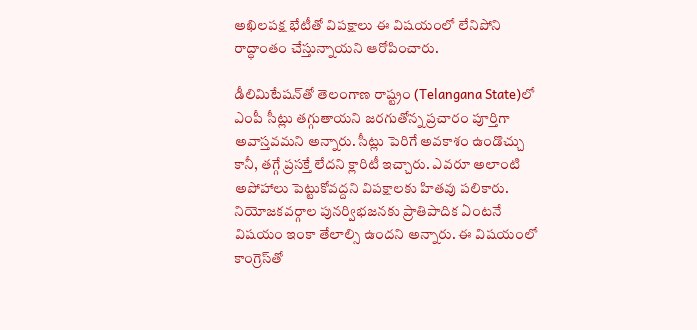అఖిలపక్ష భేటీతో విపక్షాలు ఈ విషయంలో లేనిపోని రాద్ధాంతం చేస్తున్నాయని ఆరోపించారు.

డీలిమిటేషన్‌తో తెలంగాణ రాష్ట్రం (Telangana State)లో ఎంపీ సీట్లు తగ్గుతాయని జరగుతోన్న ప్రచారం పూర్తిగా అవాస్తవమని అన్నారు. సీట్లు పెరిగే అవకాశం ఉండొచ్చు కానీ, తగ్గే ప్రసక్తే లేదని క్లారిటీ ఇచ్చారు. ఎవరూ అలాంటి అపోహాలు పెట్టుకోవద్దని విపక్షాలకు హితవు పలికారు. నియోజకవర్గాల పునర్విభజనకు ప్రాతిపాదిక ఏంటనే విషయం ఇంకా తేలాల్సి ఉందని అన్నారు. ఈ విషయంలో కాంగ్రెస్‌తో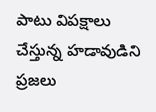పాటు విపక్షాలు చేస్తున్న హడావుడిని ప్రజలు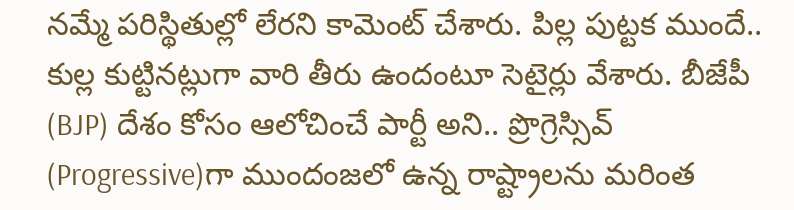నమ్మే పరిస్థితుల్లో లేరని కామెంట్ చేశారు. పిల్ల పుట్టక ముందే.. కుల్ల కుట్టినట్లుగా వారి తీరు ఉందంటూ సెటైర్లు వేశారు. బీజేపీ (BJP) దేశం కోసం ఆలోచించే పార్టీ అని.. ప్రొగ్రెస్సివ్‌ (Progressive)గా ముందంజలో ఉన్న రాష్ట్రాలను మరింత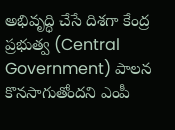అభివృద్ధి చేసే దిశగా కేంద్ర ప్రభుత్వ (Central Government) పాలన కొనసాగుతోందని ఎంపీ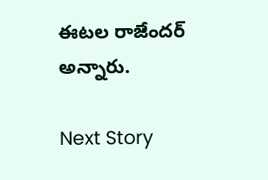ఈటల రాజేందర్ అన్నారు.

Next Story